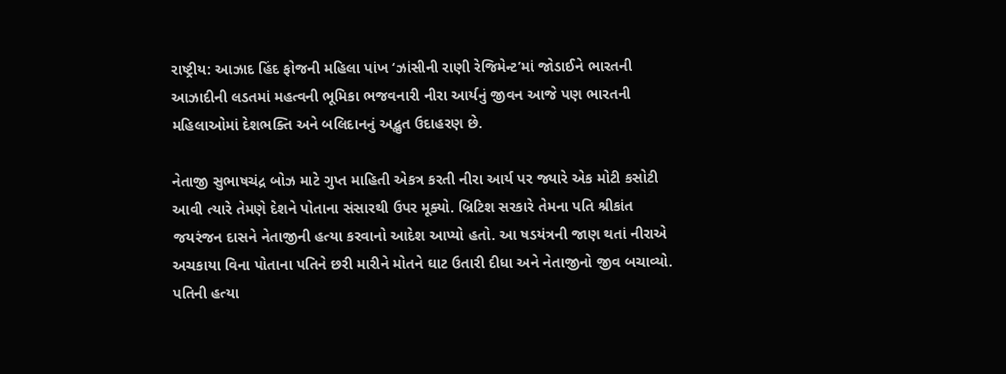રાષ્ટ્રીય: આઝાદ હિંદ ફોજની મહિલા પાંખ ‘ઝાંસીની રાણી રેજિમેન્ટ’માં જોડાઈને ભારતની આઝાદીની લડતમાં મહત્વની ભૂમિકા ભજવનારી નીરા આર્યનું જીવન આજે પણ ભારતની મહિલાઓમાં દેશભક્તિ અને બલિદાનનું અદ્ભુત ઉદાહરણ છે.

નેતાજી સુભાષચંદ્ર બોઝ માટે ગુપ્ત માહિતી એકત્ર કરતી નીરા આર્ય પર જ્યારે એક મોટી કસોટી આવી ત્યારે તેમણે દેશને પોતાના સંસારથી ઉપર મૂક્યો. બ્રિટિશ સરકારે તેમના પતિ શ્રીકાંત જયરંજન દાસને નેતાજીની હત્યા કરવાનો આદેશ આપ્યો હતો. આ ષડયંત્રની જાણ થતાં નીરાએ અચકાયા વિના પોતાના પતિને છરી મારીને મોતને ઘાટ ઉતારી દીધા અને નેતાજીનો જીવ બચાવ્યો. પતિની હત્યા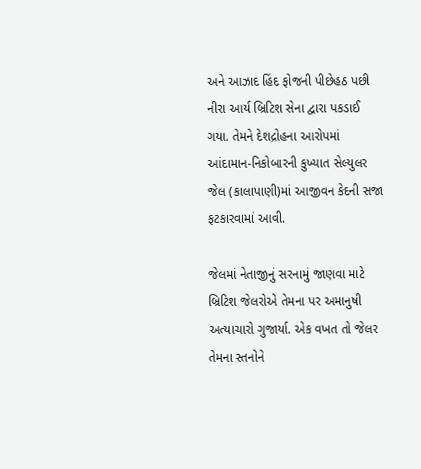અને આઝાદ હિંદ ફોજની પીછેહઠ પછી નીરા આર્ય બ્રિટિશ સેના દ્વારા પકડાઈ ગયા. તેમને દેશદ્રોહના આરોપમાં આંદામાન-નિકોબારની કુખ્યાત સેલ્યુલર જેલ (કાલાપાણી)માં આજીવન કેદની સજા ફટકારવામાં આવી.

જેલમાં નેતાજીનું સરનામું જાણવા માટે બ્રિટિશ જેલરોએ તેમના પર અમાનુષી અત્યાચારો ગુજાર્યા. એક વખત તો જેલર તેમના સ્તનોને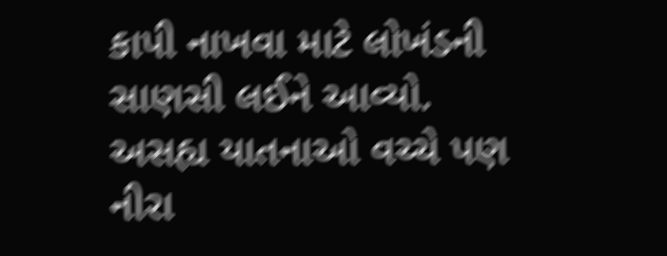કાપી નાખવા માટે લોખંડની સાણસી લઈને આવ્યો. અસહ્ય યાતનાઓ વચ્ચે પણ નીરા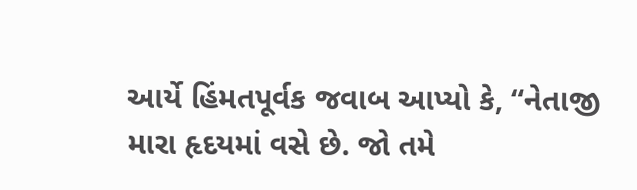આર્યે હિંમતપૂર્વક જવાબ આપ્યો કે, “નેતાજી મારા હૃદયમાં વસે છે. જો તમે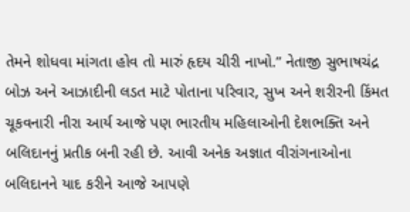તેમને શોધવા માંગતા હોવ તો મારું હૃદય ચીરી નાખો.” નેતાજી સુભાષચંદ્ર બોઝ અને આઝાદીની લડત માટે પોતાના પરિવાર, સુખ અને શરીરની કિંમત ચૂકવનારી નીરા આર્ય આજે પણ ભારતીય મહિલાઓની દેશભક્તિ અને બલિદાનનું પ્રતીક બની રહી છે. આવી અનેક અજ્ઞાત વીરાંગનાઓના બલિદાનને યાદ કરીને આજે આપણે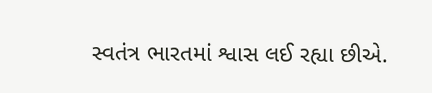સ્વતંત્ર ભારતમાં શ્વાસ લઈ રહ્યા છીએ.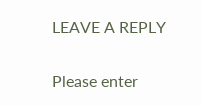LEAVE A REPLY

Please enter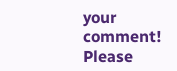your comment!
Please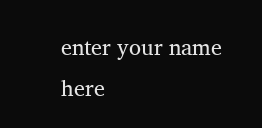enter your name here